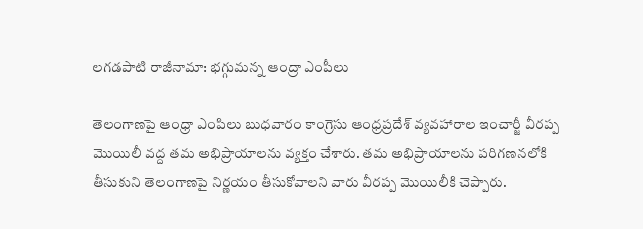లగడపాటి రాజీనామా: భగ్గుమన్న ఆంద్రా ఎంపీలు

తెలంగాణపై ఆంధ్రా ఎంపిలు బుధవారం కాంగ్రెసు ఆంధ్రప్రదేశ్ వ్యవహారాల ఇంచార్జీ వీరప్ప మొయిలీ వద్ద తమ అభిప్రాయాలను వ్యక్తం చేశారు. తమ అభిప్రాయాలను పరిగణనలోకి తీసుకుని తెలంగాణపై నిర్ణయం తీసుకోవాలని వారు వీరప్ప మొయిలీకి చెప్పారు.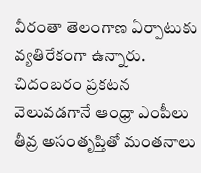వీరంతా తెలంగాణ ఏర్పాటుకు వ్యతిరేకంగా ఉన్నారు. చిదంబరం ప్రకటన వెలువడగానే ఆంధ్రా ఎంపీలు తీవ్ర అసంతృప్తితో మంతనాలు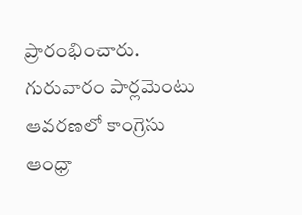ప్రారంభించారు. గురువారం పార్లమెంటు ఆవరణలో కాంగ్రెసు ఆంధ్రా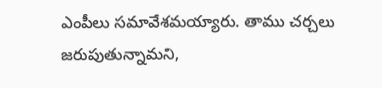ఎంపీలు సమావేశమయ్యారు. తాము చర్చలు జరుపుతున్నామని,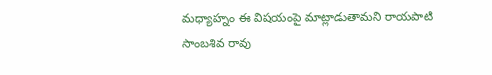మధ్యాహ్నం ఈ విషయంపై మాట్లాడుతామని రాయపాటి సాంబశివ రావు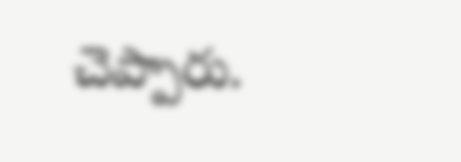చెప్పారు.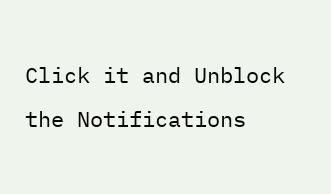Click it and Unblock the Notifications